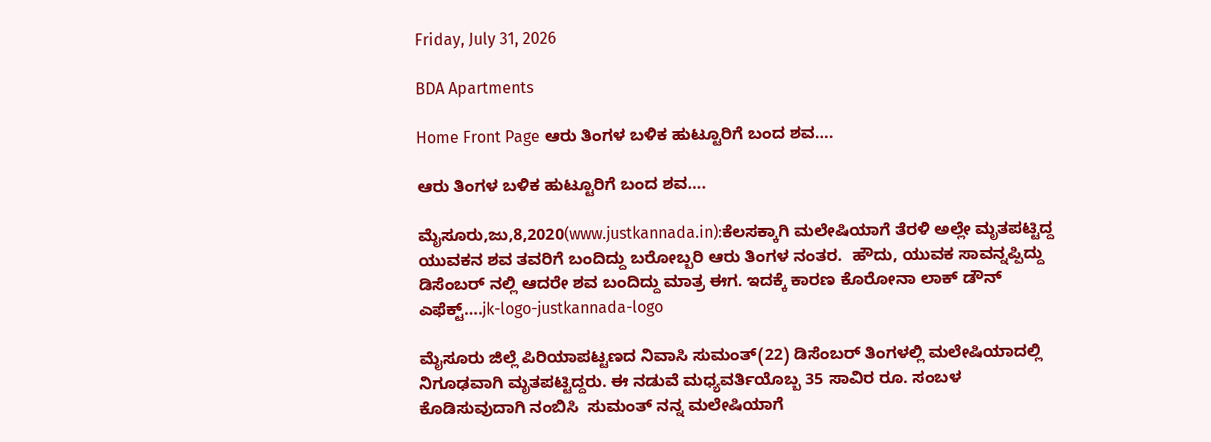Friday, July 31, 2026

BDA Apartments

Home Front Page ಆರು ತಿಂಗಳ ಬಳಿಕ ಹುಟ್ಟೂರಿಗೆ ಬಂದ ಶವ….

ಆರು ತಿಂಗಳ ಬಳಿಕ ಹುಟ್ಟೂರಿಗೆ ಬಂದ ಶವ….

ಮೈಸೂರು,ಜು,8,2020(www.justkannada.in):ಕೆಲಸಕ್ಕಾಗಿ ಮಲೇಷಿಯಾಗೆ ತೆರಳಿ ಅಲ್ಲೇ ಮೃತಪಟ್ಟಿದ್ದ ಯುವಕನ ಶವ ತವರಿಗೆ ಬಂದಿದ್ದು ಬರೋಬ್ಬರಿ ಆರು ತಿಂಗಳ ನಂತರ.  ಹೌದು, ಯುವಕ ಸಾವನ್ನಪ್ಪಿದ್ದು ಡಿಸೆಂಬರ್ ನಲ್ಲಿ ಆದರೇ ಶವ ಬಂದಿದ್ದು ಮಾತ್ರ ಈಗ. ಇದಕ್ಕೆ ಕಾರಣ ಕೊರೋನಾ ಲಾಕ್ ಡೌನ್ ಎಫೆಕ್ಟ್….jk-logo-justkannada-logo

ಮೈಸೂರು ಜಿಲ್ಲೆ ಪಿರಿಯಾಪಟ್ಟಣದ ನಿವಾಸಿ ಸುಮಂತ್(22) ಡಿಸೆಂಬರ್ ತಿಂಗಳಲ್ಲಿ ಮಲೇಷಿಯಾದಲ್ಲಿ ನಿಗೂಢವಾಗಿ ಮೃತಪಟ್ಟಿದ್ದರು. ಈ ನಡುವೆ ಮಧ್ಯವರ್ತಿಯೊಬ್ಬ 35 ಸಾವಿರ ರೂ. ಸಂಬಳ ಕೊಡಿಸುವುದಾಗಿ ನಂಬಿಸಿ  ಸುಮಂತ್ ನನ್ನ ಮಲೇಷಿಯಾಗೆ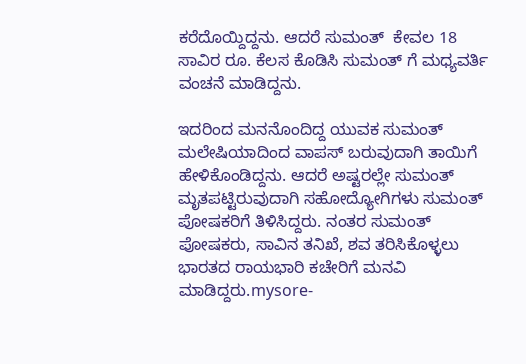ಕರೆದೊಯ್ದಿದ್ದನು. ಆದರೆ ಸುಮಂತ್  ಕೇವಲ 18 ಸಾವಿರ ರೂ. ಕೆಲಸ ಕೊಡಿಸಿ ಸುಮಂತ್ ಗೆ ಮಧ್ಯವರ್ತಿ ವಂಚನೆ ಮಾಡಿದ್ದನು.

ಇದರಿಂದ ಮನನೊಂದಿದ್ದ ಯುವಕ ಸುಮಂತ್ ಮಲೇಷಿಯಾದಿಂದ ವಾಪಸ್ ಬರುವುದಾಗಿ ತಾಯಿಗೆ ಹೇಳಿಕೊಂಡಿದ್ದನು. ಆದರೆ ಅಷ್ಟರಲ್ಲೇ ಸುಮಂತ್ ಮೃತಪಟ್ಟಿರುವುದಾಗಿ ಸಹೋದ್ಯೋಗಿಗಳು ಸುಮಂತ್ ಪೋಷಕರಿಗೆ ತಿಳಿಸಿದ್ದರು. ನಂತರ ಸುಮಂತ್ ಪೋಷಕರು, ಸಾವಿನ ತನಿಖೆ, ಶವ ತರಿಸಿಕೊಳ್ಳಲು ಭಾರತದ ರಾಯಭಾರಿ ಕಚೇರಿಗೆ ಮನವಿ ಮಾಡಿದ್ದರು.mysore-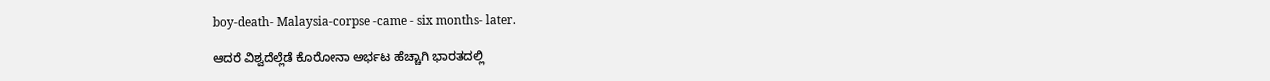boy-death- Malaysia-corpse -came - six months- later.

ಆದರೆ ವಿಶ್ವದೆಲ್ಲೆಡೆ ಕೊರೋನಾ ಅರ್ಭಟ ಹೆಚ್ಚಾಗಿ ಭಾರತದಲ್ಲಿ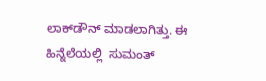ಲಾಕ್‌ಡೌನ್ ಮಾಡಲಾಗಿತ್ತು. ಈ ಹಿನ್ನೆಲೆಯಲ್ಲಿ  ಸುಮಂತ್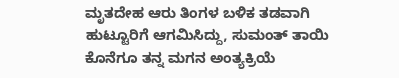ಮೃತದೇಹ ಆರು‌ ತಿಂಗಳ ಬಳಿಕ ತಡವಾಗಿ ಹುಟ್ಟೂರಿಗೆ ಆಗಮಿಸಿದ್ದು, ಸುಮಂತ್ ತಾಯಿ ಕೊನೆಗೂ ತನ್ನ ಮಗನ ಅಂತ್ಯಕ್ರಿಯೆ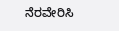ನೆರವೇರಿಸಿ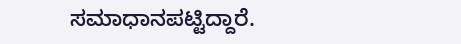ಸಮಾಧಾನಪಟ್ಟಿದ್ದಾರೆ.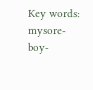Key words: mysore- boy-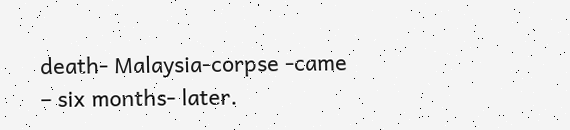death- Malaysia-corpse -came – six months- later.